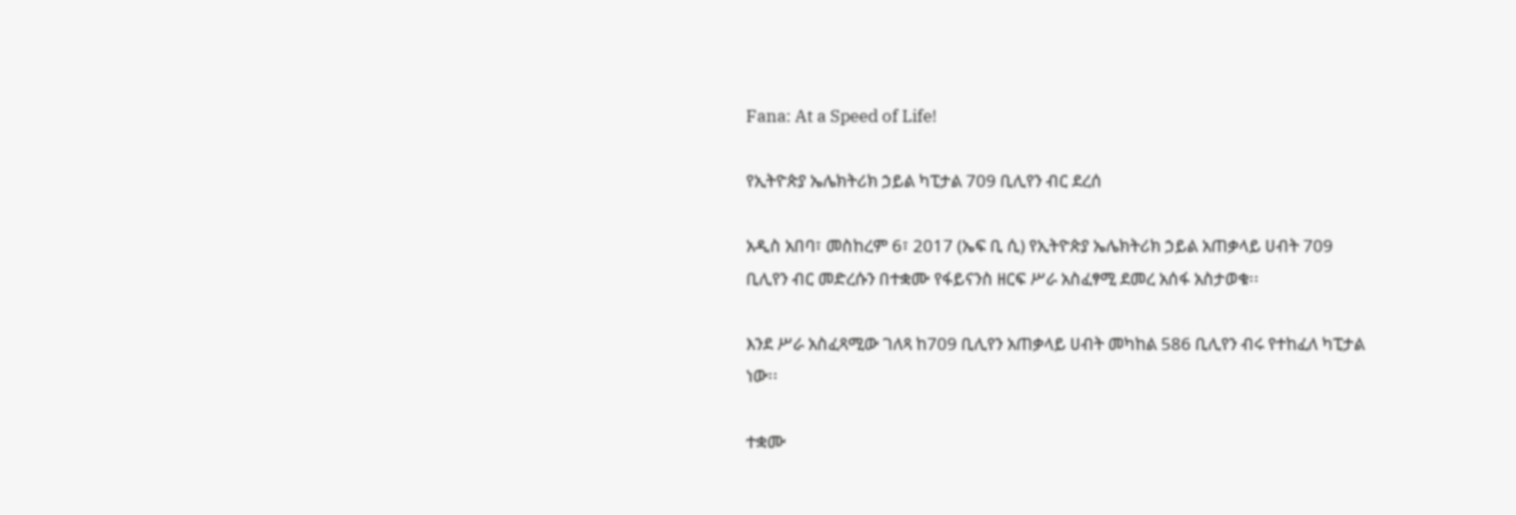Fana: At a Speed of Life!

የኢትዮጵያ ኤሌክትሪክ ኃይል ካፒታል 709 ቢሊየን ብር ደረሰ

አዲስ አበባ፣ መስከረም 6፣ 2017 (ኤፍ ቢ ሲ) የኢትዮጵያ ኤሌክትሪክ ኃይል አጠቃላይ ሀብት 709 ቢሊየን ብር መድረሱን በተቋሙ የፋይናንስ ዘርፍ ሥራ አስፈፃሚ ደመረ አሰፋ አስታወቁ፡፡

እንደ ሥራ አስፈጻሚው ገለጻ ከ709 ቢሊየን አጠቃላይ ሀብት መካከል 586 ቢሊየን ብሩ የተከፈለ ካፒታል ነው፡፡

ተቋሙ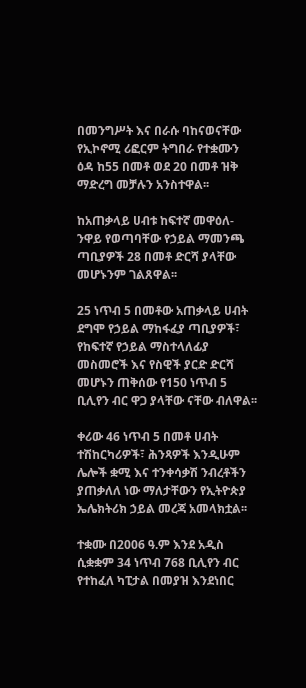በመንግሥት እና በራሱ ባከናወናቸው የኢኮኖሚ ሪፎርም ትግበራ የተቋሙን ዕዳ ከ55 በመቶ ወደ 20 በመቶ ዝቅ ማድረግ መቻሉን አንስተዋል፡፡

ከአጠቃላይ ሀብቱ ከፍተኛ መዋዕለ-ንዋይ የወጣባቸው የኃይል ማመንጫ ጣቢያዎች 28 በመቶ ድርሻ ያላቸው መሆኑንም ገልጸዋል፡፡

25 ነጥብ 5 በመቶው አጠቃላይ ሀብት ደግሞ የኃይል ማከፋፈያ ጣቢያዎች፣ የከፍተኛ የኃይል ማስተላለፊያ መስመሮች እና የስዊች ያርድ ድርሻ መሆኑን ጠቅሰው የ150 ነጥብ 5 ቢሊየን ብር ዋጋ ያላቸው ናቸው ብለዋል፡፡

ቀሪው 46 ነጥብ 5 በመቶ ሀብት ተሽከርካሪዎች፣ ሕንጻዎች እንዲሁም ሌሎች ቋሚ እና ተንቀሳቃሽ ንብረቶችን ያጠቃለለ ነው ማለታቸውን የኢትዮጵያ ኤሌክትሪክ ኃይል መረጃ አመላክቷል፡፡

ተቋሙ በ2006 ዓ.ም እንደ አዲስ ሲቋቋም 34 ነጥብ 768 ቢሊየን ብር የተከፈለ ካፒታል በመያዝ እንደነበር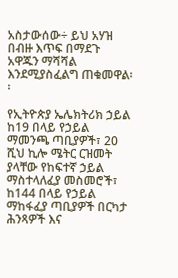አስታውሰው÷ ይህ አሃዝ በብዙ እጥፍ በማደጉ አዋጁን ማሻሻል እንደሚያስፈልግ ጠቁመዋል፡፡

የኢትዮጵያ ኤሌክትሪክ ኃይል ከ19 በላይ የኃይል ማመንጫ ጣቢያዎች፣ 20 ሺህ ኪሎ ሜትር ርዝመት ያላቸው የከፍተኛ ኃይል ማስተላለፈያ መስመሮች፣ ከ144 በላይ የኃይል ማከፋፈያ ጣቢያዎች በርካታ ሕንጻዎች እና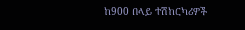ከ900 በላይ ተሽከርካሪዎች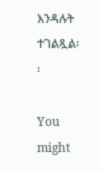እንዳሉት ተገልጿል፡፡

You might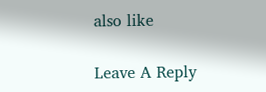also like

Leave A Reply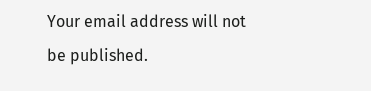Your email address will not be published.